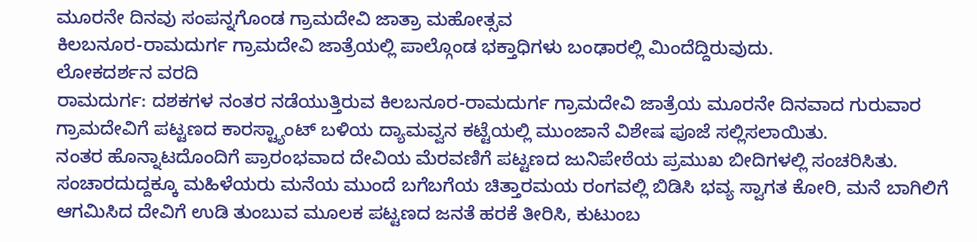ಮೂರನೇ ದಿನವು ಸಂಪನ್ನಗೊಂಡ ಗ್ರಾಮದೇವಿ ಜಾತ್ರಾ ಮಹೋತ್ಸವ
ಕಿಲಬನೂರ-ರಾಮದುರ್ಗ ಗ್ರಾಮದೇವಿ ಜಾತ್ರೆಯಲ್ಲಿ ಪಾಲ್ಗೊಂಡ ಭಕ್ತಾಧಿಗಳು ಬಂಢಾರಲ್ಲಿ ಮಿಂದೆದ್ದಿರುವುದು.
ಲೋಕದರ್ಶನ ವರದಿ
ರಾಮದುರ್ಗ: ದಶಕಗಳ ನಂತರ ನಡೆಯುತ್ತಿರುವ ಕಿಲಬನೂರ-ರಾಮದುರ್ಗ ಗ್ರಾಮದೇವಿ ಜಾತ್ರೆಯ ಮೂರನೇ ದಿನವಾದ ಗುರುವಾರ ಗ್ರಾಮದೇವಿಗೆ ಪಟ್ಟಣದ ಕಾರಸ್ಟ್ಯಾಂಟ್ ಬಳಿಯ ದ್ಯಾಮವ್ವನ ಕಟ್ಟೆಯಲ್ಲಿ ಮುಂಜಾನೆ ವಿಶೇಷ ಪೂಜೆ ಸಲ್ಲಿಸಲಾಯಿತು.
ನಂತರ ಹೊನ್ನಾಟದೊಂದಿಗೆ ಪ್ರಾರಂಭವಾದ ದೇವಿಯ ಮೆರವಣಿಗೆ ಪಟ್ಟಣದ ಜುನಿಪೇಠೆಯ ಪ್ರಮುಖ ಬೀದಿಗಳಲ್ಲಿ ಸಂಚರಿಸಿತು. ಸಂಚಾರದುದ್ದಕ್ಕೂ ಮಹಿಳೆಯರು ಮನೆಯ ಮುಂದೆ ಬಗೆಬಗೆಯ ಚಿತ್ತಾರಮಯ ರಂಗವಲ್ಲಿ ಬಿಡಿಸಿ ಭವ್ಯ ಸ್ವಾಗತ ಕೋರಿ, ಮನೆ ಬಾಗಿಲಿಗೆ ಆಗಮಿಸಿದ ದೇವಿಗೆ ಉಡಿ ತುಂಬುವ ಮೂಲಕ ಪಟ್ಟಣದ ಜನತೆ ಹರಕೆ ತೀರಿಸಿ, ಕುಟುಂಬ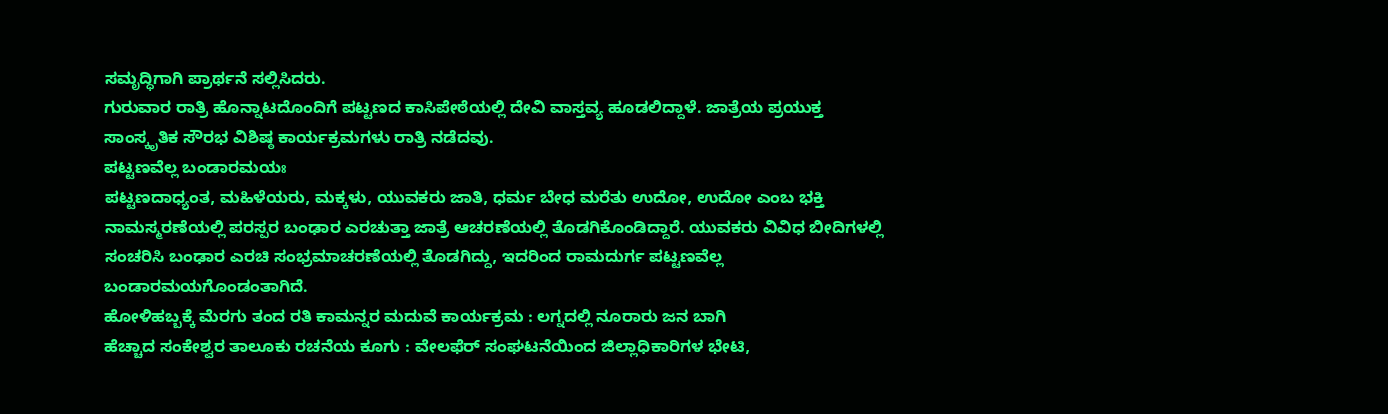ಸಮೃದ್ಧಿಗಾಗಿ ಪ್ರಾರ್ಥನೆ ಸಲ್ಲಿಸಿದರು.
ಗುರುವಾರ ರಾತ್ರಿ ಹೊನ್ನಾಟದೊಂದಿಗೆ ಪಟ್ಟಣದ ಕಾಸಿಪೇಠೆಯಲ್ಲಿ ದೇವಿ ವಾಸ್ತವ್ಯ ಹೂಡಲಿದ್ದಾಳೆ. ಜಾತ್ರೆಯ ಪ್ರಯುಕ್ತ ಸಾಂಸ್ಕೃತಿಕ ಸೌರಭ ವಿಶಿಷ್ಠ ಕಾರ್ಯಕ್ರಮಗಳು ರಾತ್ರಿ ನಡೆದವು.
ಪಟ್ಟಣವೆಲ್ಲ ಬಂಡಾರಮಯಃ
ಪಟ್ಟಣದಾಧ್ಯಂತ, ಮಹಿಳೆಯರು, ಮಕ್ಕಳು, ಯುವಕರು ಜಾತಿ, ಧರ್ಮ ಬೇಧ ಮರೆತು ಉದೋ, ಉದೋ ಎಂಬ ಭಕ್ತಿ ನಾಮಸ್ಮರಣೆಯಲ್ಲಿ ಪರಸ್ಪರ ಬಂಢಾರ ಎರಚುತ್ತಾ ಜಾತ್ರೆ ಆಚರಣೆಯಲ್ಲಿ ತೊಡಗಿಕೊಂಡಿದ್ದಾರೆ. ಯುವಕರು ವಿವಿಧ ಬೀದಿಗಳಲ್ಲಿ ಸಂಚರಿಸಿ ಬಂಢಾರ ಎರಚಿ ಸಂಭ್ರಮಾಚರಣೆಯಲ್ಲಿ ತೊಡಗಿದ್ದು, ಇದರಿಂದ ರಾಮದುರ್ಗ ಪಟ್ಟಣವೆಲ್ಲ ಬಂಡಾರಮಯಗೊಂಡಂತಾಗಿದೆ.
ಹೋಳಿಹಬ್ಬಕ್ಕೆ ಮೆರಗು ತಂದ ರತಿ ಕಾಮನ್ನರ ಮದುವೆ ಕಾರ್ಯಕ್ರಮ : ಲಗ್ನದಲ್ಲಿ ನೂರಾರು ಜನ ಬಾಗಿ
ಹೆಚ್ಚಾದ ಸಂಕೇಶ್ವರ ತಾಲೂಕು ರಚನೆಯ ಕೂಗು : ವೇಲಫೆರ್ ಸಂಘಟನೆಯಿಂದ ಜಿಲ್ಲಾಧಿಕಾರಿಗಳ ಭೇಟಿ,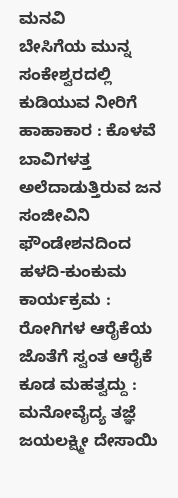ಮನವಿ
ಬೇಸಿಗೆಯ ಮುನ್ನ ಸಂಕೇಶ್ವರದಲ್ಲಿ ಕುಡಿಯುವ ನೀರಿಗೆ ಹಾಹಾಕಾರ : ಕೊಳವೆ ಬಾವಿಗಳತ್ತ ಅಲೆದಾಡುತ್ತಿರುವ ಜನ
ಸಂಜೀವಿನಿ ಫೌಂಡೇಶನದಿಂದ ಹಳದಿ-ಕುಂಕುಮ ಕಾರ್ಯಕ್ರಮ : ರೋಗಿಗಳ ಆರೈಕೆಯ ಜೊತೆಗೆ ಸ್ವಂತ ಆರೈಕೆ ಕೂಡ ಮಹತ್ವದ್ದು : ಮನೋವೈದ್ಯ ತಜ್ಞೆ ಜಯಲಕ್ಷ್ಮೀ ದೇಸಾಯಿ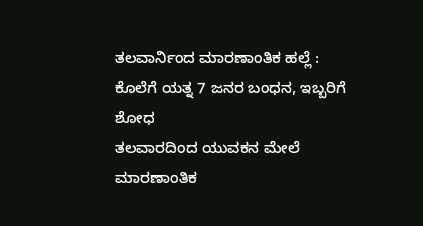ತಲವಾರ್ನಿಂದ ಮಾರಣಾಂತಿಕ ಹಲ್ಲೆ : ಕೊಲೆಗೆ ಯತ್ನ 7 ಜನರ ಬಂಧನ, ಇಬ್ಬರಿಗೆ ಶೋಧ
ತಲವಾರದಿಂದ ಯುವಕನ ಮೇಲೆ ಮಾರಣಾಂತಿಕ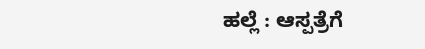ಹಲ್ಲೆ : ಆಸ್ಪತ್ರೆಗೆ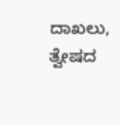ದಾಖಲು, ತ್ವೇಷದ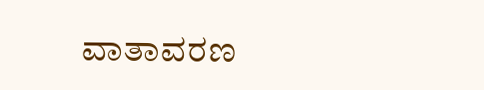ವಾತಾವರಣ